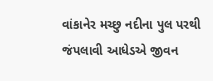વાંકાનેર મચ્છુ નદીના પુલ પરથી જંપલાવી આધેડએ જીવન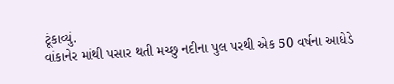ટૂંકાવ્યું.
વાંકાનેર માંથી પસાર થતી મચ્છુ નદીના પુલ પરથી એક 50 વર્ષના આધેડે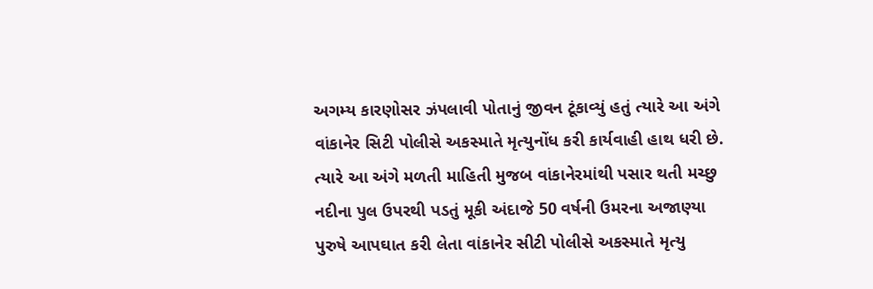અગમ્ય કારણોસર ઝંપલાવી પોતાનું જીવન ટૂંકાવ્યું હતું ત્યારે આ અંગે વાંકાનેર સિટી પોલીસે અકસ્માતે મૃત્યુનોંધ કરી કાર્યવાહી હાથ ધરી છે.
ત્યારે આ અંગે મળતી માહિતી મુજબ વાંકાનેરમાંથી પસાર થતી મચ્છુ નદીના પુલ ઉપરથી પડતું મૂકી અંદાજે 50 વર્ષની ઉમરના અજાણ્યા પુરુષે આપઘાત કરી લેતા વાંકાનેર સીટી પોલીસે અકસ્માતે મૃત્યુ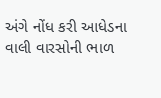અંગે નોંધ કરી આધેડના વાલી વારસોની ભાળ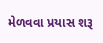મેળવવા પ્રયાસ શરૂ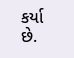કર્યા છે.